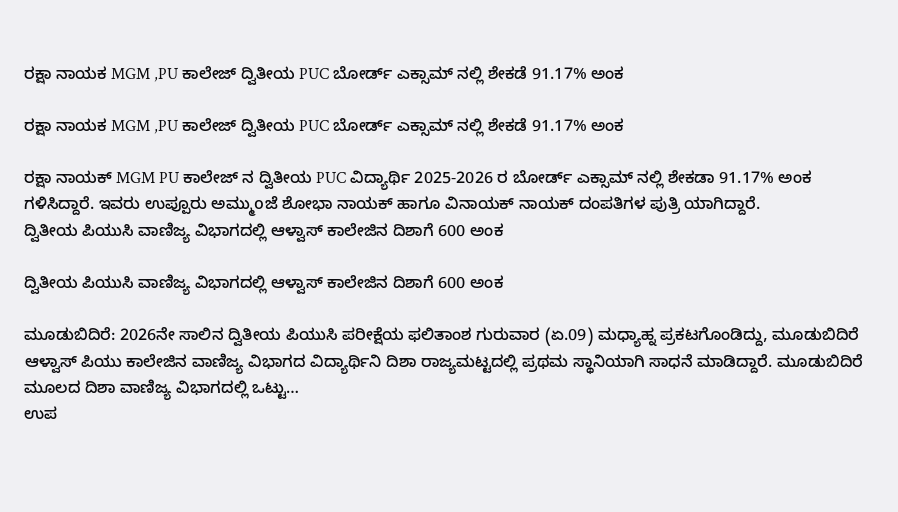ರಕ್ಷಾ ನಾಯಕ MGM ,PU ಕಾಲೇಜ್ ದ್ವಿತೀಯ PUC ಬೋರ್ಡ್ ಎಕ್ಸಾಮ್ ನಲ್ಲಿ ಶೇಕಡೆ 91.17% ಅಂಕ

ರಕ್ಷಾ ನಾಯಕ MGM ,PU ಕಾಲೇಜ್ ದ್ವಿತೀಯ PUC ಬೋರ್ಡ್ ಎಕ್ಸಾಮ್ ನಲ್ಲಿ ಶೇಕಡೆ 91.17% ಅಂಕ

ರಕ್ಷಾ ನಾಯಕ್ MGM PU ಕಾಲೇಜ್ ನ ದ್ವಿತೀಯ PUC ವಿದ್ಯಾರ್ಥಿ 2025-2026 ರ ಬೋರ್ಡ್ ಎಕ್ಸಾಮ್ ನಲ್ಲಿ ಶೇಕಡಾ 91.17% ಅಂಕ ಗಳಿಸಿದ್ದಾರೆ. ಇವರು ಉಪ್ಪೂರು ಅಮ್ಮುoಜೆ ಶೋಭಾ ನಾಯಕ್ ಹಾಗೂ ವಿನಾಯಕ್ ನಾಯಕ್ ದಂಪತಿಗಳ ಪುತ್ರಿ ಯಾಗಿದ್ದಾರೆ.
ದ್ವಿತೀಯ ಪಿಯುಸಿ ವಾಣಿಜ್ಯ ವಿಭಾಗದಲ್ಲಿ ಆಳ್ವಾಸ್ ಕಾಲೇಜಿನ ದಿಶಾಗೆ 600 ಅಂಕ

ದ್ವಿತೀಯ ಪಿಯುಸಿ ವಾಣಿಜ್ಯ ವಿಭಾಗದಲ್ಲಿ ಆಳ್ವಾಸ್ ಕಾಲೇಜಿನ ದಿಶಾಗೆ 600 ಅಂಕ

ಮೂಡುಬಿದಿರೆ: 2026ನೇ ಸಾಲಿನ ದ್ವಿತೀಯ ಪಿಯುಸಿ ಪರೀಕ್ಷೆಯ ಫಲಿತಾಂಶ ಗುರುವಾರ (ಏ.09) ಮಧ್ಯಾಹ್ನ ಪ್ರಕಟಗೊಂಡಿದ್ದು, ಮೂಡುಬಿದಿರೆ ಆಳ್ವಾಸ್‌ ಪಿಯು ಕಾಲೇಜಿನ ವಾಣಿಜ್ಯ ವಿಭಾಗದ ವಿದ್ಯಾರ್ಥಿನಿ ದಿಶಾ ರಾಜ್ಯಮಟ್ಟದಲ್ಲಿ ಪ್ರಥಮ ಸ್ಥಾನಿಯಾಗಿ ಸಾಧನೆ ಮಾಡಿದ್ದಾರೆ. ಮೂಡುಬಿದಿರೆ ಮೂಲದ ದಿಶಾ ವಾಣಿಜ್ಯ ವಿಭಾಗದಲ್ಲಿ ಒಟ್ಟು…
ಉಪ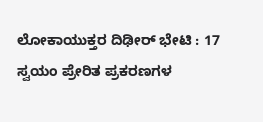ಲೋಕಾಯುಕ್ತರ ದಿಢೀರ್ ಭೇಟಿ : 17 ಸ್ವಯಂ ಪ್ರೇರಿತ ಪ್ರಕರಣಗಳ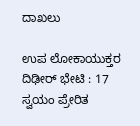ದಾಖಲು

ಉಪ ಲೋಕಾಯುಕ್ತರ ದಿಢೀರ್ ಭೇಟಿ : 17 ಸ್ವಯಂ ಪ್ರೇರಿತ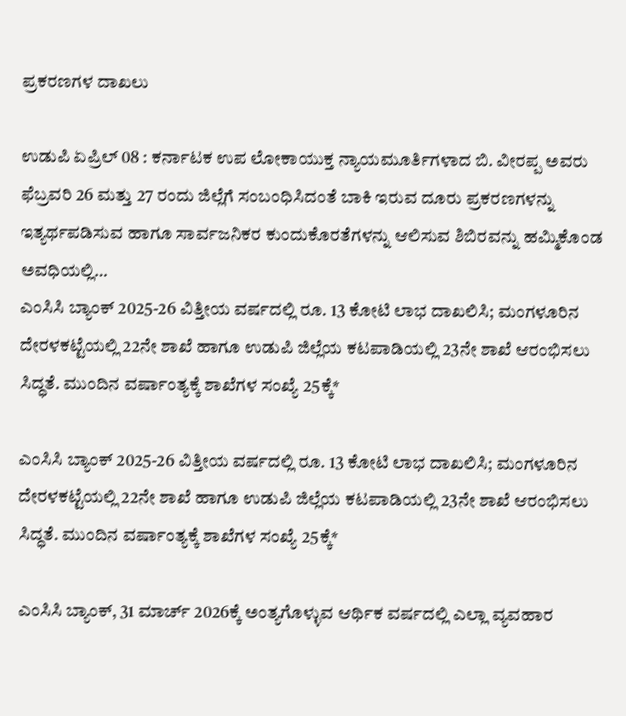ಪ್ರಕರಣಗಳ ದಾಖಲು

ಉಡುಪಿ ಏಪ್ರಿಲ್ 08 : ಕರ್ನಾಟಕ ಉಪ ಲೋಕಾಯುಕ್ತ ನ್ಯಾಯಮೂರ್ತಿಗಳಾದ ಬಿ. ವೀರಪ್ಪ ಅವರು ಫೆಬ್ರವರಿ 26 ಮತ್ತು 27 ರಂದು ಜಿಲ್ಲೆಗೆ ಸಂಬಂಧಿಸಿದಂತೆ ಬಾಕಿ ಇರುವ ದೂರು ಪ್ರಕರಣಗಳನ್ನು ಇತ್ಯರ್ಥಪಡಿಸುವ ಹಾಗೂ ಸಾರ್ವಜನಿಕರ ಕುಂದುಕೊರತೆಗಳನ್ನು ಆಲಿಸುವ ಶಿಬಿರವನ್ನು ಹಮ್ಮಿಕೊಂಡ ಅವಧಿಯಲ್ಲಿ…
ಎಂಸಿಸಿ ಬ್ಯಾಂಕ್ 2025-26 ವಿತ್ತೀಯ ವರ್ಷದಲ್ಲಿ ರೂ. 13 ಕೋಟಿ ಲಾಭ ದಾಖಲಿಸಿ; ಮಂಗಳೂರಿನ ದೇರಳಕಟ್ಟೆಯಲ್ಲಿ 22ನೇ ಶಾಖೆ ಹಾಗೂ ಉಡುಪಿ ಜಿಲ್ಲೆಯ ಕಟಪಾಡಿಯಲ್ಲಿ 23ನೇ ಶಾಖೆ ಆರಂಭಿಸಲು ಸಿದ್ಧತೆ. ಮುಂದಿನ ವರ್ಷಾಂತ್ಯಕ್ಕೆ ಶಾಖೆಗಳ ಸಂಖ್ಯೆ 25ಕ್ಕೆ*

ಎಂಸಿಸಿ ಬ್ಯಾಂಕ್ 2025-26 ವಿತ್ತೀಯ ವರ್ಷದಲ್ಲಿ ರೂ. 13 ಕೋಟಿ ಲಾಭ ದಾಖಲಿಸಿ; ಮಂಗಳೂರಿನ ದೇರಳಕಟ್ಟೆಯಲ್ಲಿ 22ನೇ ಶಾಖೆ ಹಾಗೂ ಉಡುಪಿ ಜಿಲ್ಲೆಯ ಕಟಪಾಡಿಯಲ್ಲಿ 23ನೇ ಶಾಖೆ ಆರಂಭಿಸಲು ಸಿದ್ಧತೆ. ಮುಂದಿನ ವರ್ಷಾಂತ್ಯಕ್ಕೆ ಶಾಖೆಗಳ ಸಂಖ್ಯೆ 25ಕ್ಕೆ*

ಎಂಸಿಸಿ ಬ್ಯಾಂಕ್, 31 ಮಾರ್ಚ್ 2026ಕ್ಕೆ ಅಂತ್ಯಗೊಳ್ಳುವ ಆರ್ಥಿಕ ವರ್ಷದಲ್ಲಿ ಎಲ್ಲಾ ವ್ಯವಹಾರ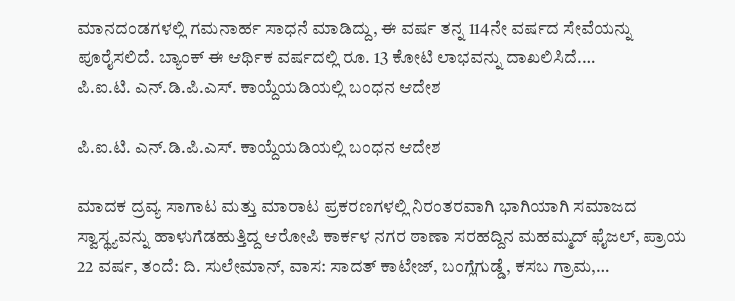ಮಾನದಂಡಗಳಲ್ಲಿ ಗಮನಾರ್ಹ ಸಾಧನೆ ಮಾಡಿದ್ದು, ಈ ವರ್ಷ ತನ್ನ 114ನೇ ವರ್ಷದ ಸೇವೆಯನ್ನು ಪೂರೈಸಲಿದೆ. ಬ್ಯಾಂಕ್ ಈ ಆರ್ಥಿಕ ವರ್ಷದಲ್ಲಿ ರೂ. 13 ಕೋಟಿ ಲಾಭವನ್ನು ದಾಖಲಿಸಿದೆ.…
ಪಿ.ಐ.ಟಿ. ಎನ್.ಡಿ.ಪಿ.ಎಸ್. ಕಾಯ್ದೆಯಡಿಯಲ್ಲಿ ಬಂಧನ ಆದೇಶ

ಪಿ.ಐ.ಟಿ. ಎನ್.ಡಿ.ಪಿ.ಎಸ್. ಕಾಯ್ದೆಯಡಿಯಲ್ಲಿ ಬಂಧನ ಆದೇಶ

ಮಾದಕ ದ್ರವ್ಯ ಸಾಗಾಟ ಮತ್ತು ಮಾರಾಟ ಪ್ರಕರಣಗಳಲ್ಲಿ ನಿರಂತರವಾಗಿ ಭಾಗಿಯಾಗಿ ಸಮಾಜದ ಸ್ವಾಸ್ಥ್ಯವನ್ನು ಹಾಳುಗೆಡಹುತ್ತಿದ್ದ ಆರೋಪಿ ಕಾರ್ಕಳ ನಗರ ಠಾಣಾ ಸರಹದ್ದಿನ ಮಹಮ್ಮದ್‌ ಫೈಜಲ್‌, ಪ್ರಾಯ 22 ವರ್ಷ, ತಂದೆ: ದಿ. ಸುಲೇಮಾನ್‌, ವಾಸ: ಸಾದತ್‌ ಕಾಟೇಜ್‌, ಬಂಗ್ಲೆಗುಡ್ಡೆ, ಕಸಬ ಗ್ರಾಮ,…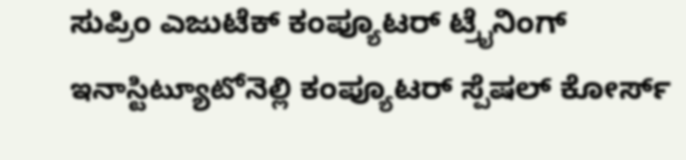ಸುಪ್ರಿಂ ಎಜುಟೆಕ್ ಕಂಪ್ಯೂಟರ್ ಟ್ರೈನಿಂಗ್ ఇనాస్టిట్యూటోనెల్లి ಕಂಪ್ಯೂಟರ್ ಸ್ಪೆಷಲ್ ಕೋರ್ಸ್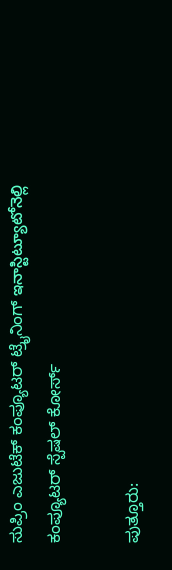ಸುಪ್ರಿಂ ಎಜುಟೆಕ್ ಕಂಪ್ಯೂಟರ್ ಟ್ರೈನಿಂಗ್ ఇనాస్టిట్యూటోనెల్లి ಕಂಪ್ಯೂಟರ್ ಸ್ಪೆಷಲ್ ಕೋರ್ಸ್

ಪುತ್ತೂರು: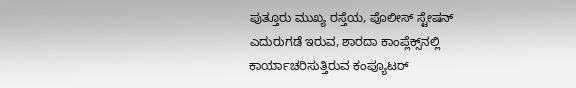ಪುತ್ತೂರು ಮುಖ್ಯ ರಸ್ತೆಯ, ಪೊಲೀಸ್‌ ಸ್ಟೇಷನ್‌ ಎದುರುಗಡೆ ಇರುವ, ಶಾರದಾ ಕಾಂಪ್ಲೆಕ್ಸ್‌ನಲ್ಲಿ ಕಾರ್ಯಾಚರಿಸುತ್ತಿರುವ ಕಂಪ್ಯೂಟ‌ರ್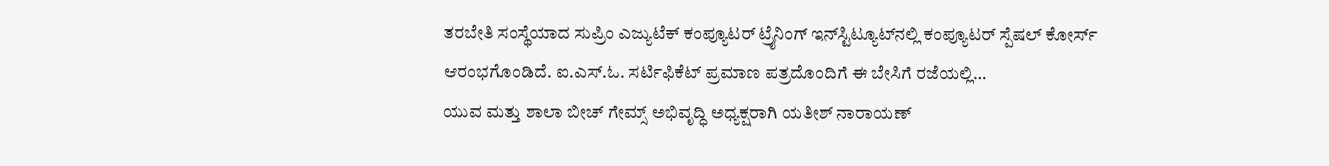ತರಬೇತಿ ಸಂಸ್ಥೆಯಾದ ಸುಪ್ರಿಂ ಎಜ್ಯುಟೆಕ್ ಕಂಪ್ಯೂಟ‌ರ್ ಟ್ರೈನಿಂಗ್ ಇನ್‌ಸ್ಟಿಟ್ಯೂಟ್‌ನಲ್ಲಿ ಕಂಪ್ಯೂಟರ್ ಸ್ಪೆಷಲ್ ಕೋರ್ಸ್ ಆರಂಭಗೊಂಡಿದೆ. ಐ.ಎಸ್.ಓ. ಸರ್ಟಿಫಿಕೆಟ್ ಪ್ರಮಾಣ ಪತ್ರದೊಂದಿಗೆ ಈ ಬೇಸಿಗೆ ರಜೆಯಲ್ಲಿ…
ಯುವ ಮತ್ತು ಶಾಲಾ ಬೀಚ್ ಗೇಮ್ಸ್ ಅಭಿವೃದ್ಧಿ ಅಧ್ಯಕ್ಷರಾಗಿ ಯತೀಶ್ ನಾರಾಯಣ್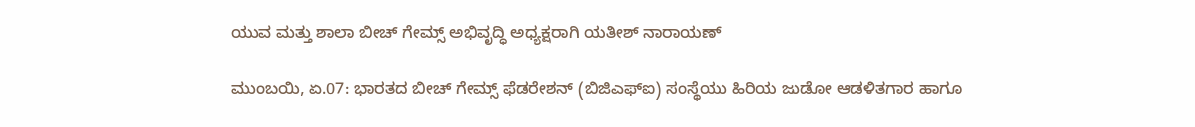ಯುವ ಮತ್ತು ಶಾಲಾ ಬೀಚ್ ಗೇಮ್ಸ್ ಅಭಿವೃದ್ಧಿ ಅಧ್ಯಕ್ಷರಾಗಿ ಯತೀಶ್ ನಾರಾಯಣ್

ಮುಂಬಯಿ, ಏ.07: ಭಾರತದ ಬೀಚ್ ಗೇಮ್ಸ್ ಫೆಡರೇಶನ್ (ಬಿಜಿಎಫ್‌ಐ) ಸಂಸ್ಥೆಯು ಹಿರಿಯ ಜುಡೋ ಆಡಳಿತಗಾರ ಹಾಗೂ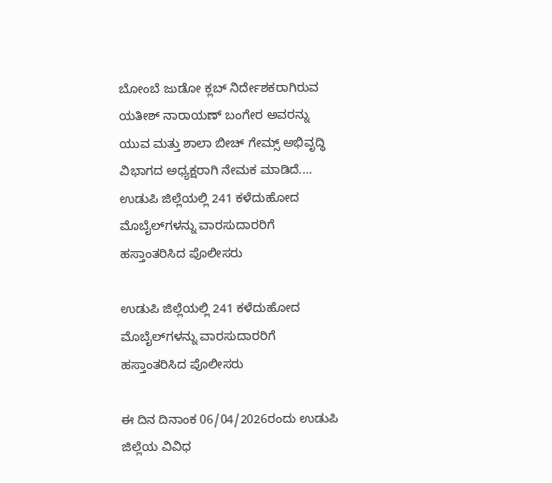ಬೋಂಬೆ ಜುಡೋ ಕ್ಲಬ್ ನಿರ್ದೇಶಕರಾಗಿರುವ ಯತೀಶ್ ನಾರಾಯಣ್ ಬಂಗೇರ ಅವರನ್ನು ಯುವ ಮತ್ತು ಶಾಲಾ ಬೀಚ್ ಗೇಮ್ಸ್ ಅಭಿವೃದ್ಧಿ ವಿಭಾಗದ ಅಧ್ಯಕ್ಷರಾಗಿ ನೇಮಕ ಮಾಡಿದೆ.…
ಉಡುಪಿ ಜಿಲ್ಲೆಯಲ್ಲಿ 241 ಕಳೆದುಹೋದ ಮೊಬೈಲ್‌ಗಳನ್ನು ವಾರಸುದಾರರಿಗೆ ಹಸ್ತಾಂತರಿಸಿದ ಪೊಲೀಸರು

ಉಡುಪಿ ಜಿಲ್ಲೆಯಲ್ಲಿ 241 ಕಳೆದುಹೋದ ಮೊಬೈಲ್‌ಗಳನ್ನು ವಾರಸುದಾರರಿಗೆ ಹಸ್ತಾಂತರಿಸಿದ ಪೊಲೀಸರು

ಈ ದಿನ ದಿನಾಂಕ 06/04/2026ರಂದು ಉಡುಪಿ ಜಿಲ್ಲೆಯ ವಿವಿಧ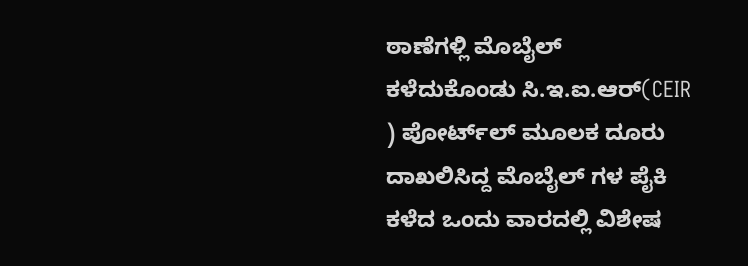ಠಾಣೆಗಳ್ಲಿ ಮೊಬೈಲ್‌ ಕಳೆದುಕೊಂಡು ಸಿ.ಇ.ಐ.ಆರ್(CEIR ) ಪೋರ್ಟ್‌ಲ್‌ ಮೂಲಕ ದೂರು ದಾಖಲಿಸಿದ್ದ ಮೊಬೈಲ್ ಗಳ ಪೈಕಿ ಕಳೆದ ಒಂದು ವಾರದಲ್ಲಿ ವಿಶೇಷ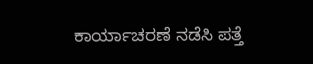ಕಾರ್ಯಾಚರಣೆ ನಡೆಸಿ ಪತ್ತೆ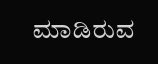ಮಾಡಿರುವ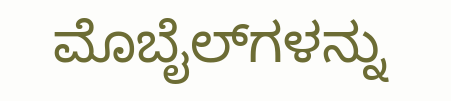ಮೊಬೈಲ್‌ಗಳನ್ನು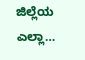ಜಿಲ್ಲೆಯ ಎಲ್ಲಾ…